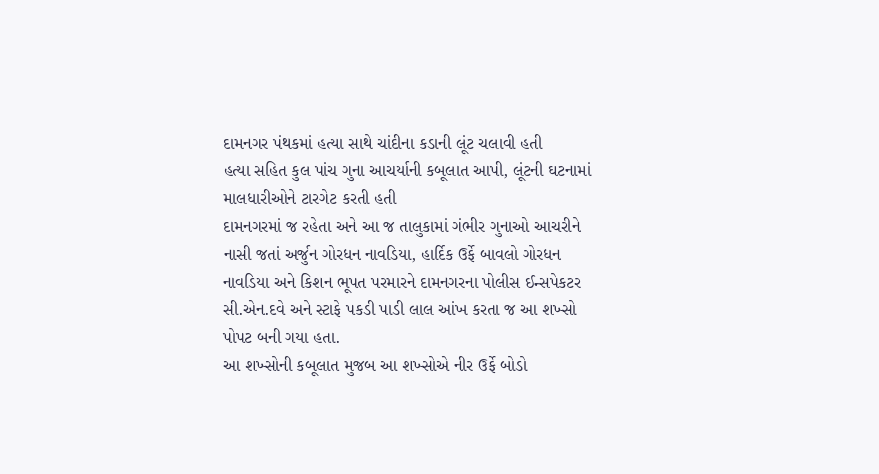દામનગર પંથકમાં હત્યા સાથે ચાંદીના કડાની લૂંટ ચલાવી હતી
હત્યા સહિત કુલ પાંચ ગુના આચર્યાની કબૂલાત આપી, લૂંટની ઘટનામાં માલધારીઓને ટારગેટ કરતી હતી
દામનગરમાં જ રહેતા અને આ જ તાલુકામાં ગંભીર ગુનાઓ આચરીને નાસી જતાં અર્જુન ગોરધન નાવડિયા, હાર્દિક ઉર્ફે બાવલો ગોરધન નાવડિયા અને કિશન ભૂપત પરમારને દામનગરના પોલીસ ઈન્સપેકટર સી.એન.દવે અને સ્ટાફે પકડી પાડી લાલ આંખ કરતા જ આ શખ્સો પોપટ બની ગયા હતા.
આ શખ્સોની કબૂલાત મુજબ આ શખ્સોએ નીર ઉર્ફે બોડો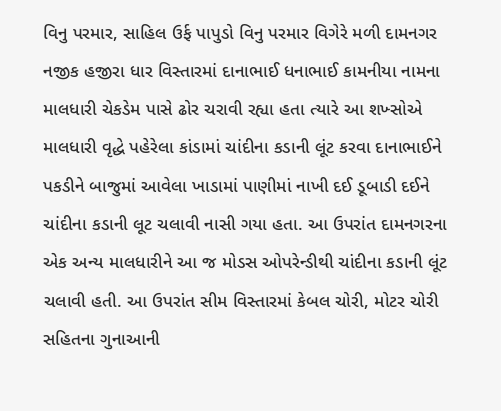વિનુ પરમાર, સાહિલ ઉર્ફ પાપુડો વિનુ પરમાર વિગેરે મળી દામનગર નજીક હજીરા ધાર વિસ્તારમાં દાનાભાઈ ધનાભાઈ કામનીયા નામના માલધારી ચેકડેમ પાસે ઢોર ચરાવી રહ્યા હતા ત્યારે આ શખ્સોએ માલધારી વૃદ્ધે પહેરેલા કાંડામાં ચાંદીના કડાની લૂંટ કરવા દાનાભાઈને પકડીને બાજુમાં આવેલા ખાડામાં પાણીમાં નાખી દઈ ડૂબાડી દઈને ચાંદીના કડાની લૂટ ચલાવી નાસી ગયા હતા. આ ઉપરાંત દામનગરના એક અન્ય માલધારીને આ જ મોડસ ઓપરેન્ડીથી ચાંદીના કડાની લૂંટ ચલાવી હતી. આ ઉપરાંત સીમ વિસ્તારમાં કેબલ ચોરી, મોટર ચોરી સહિતના ગુનાઆની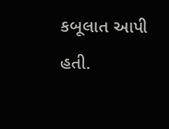કબૂલાત આપી હતી.